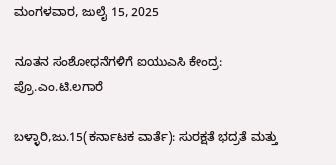ಮಂಗಳವಾರ, ಜುಲೈ 15, 2025

ನೂತನ ಸಂಶೋಧನೆಗಳಿಗೆ ಐಯುಎಸಿ ಕೇಂದ್ರ: ಪ್ರೊ.ಎಂ.ಟಿ.ಲಗಾರೆ

ಬಳ್ಳಾರಿ,ಜು.15(ಕರ್ನಾಟಕ ವಾರ್ತೆ): ಸುರಕ್ಷತೆ ಭದ್ರತೆ ಮತ್ತು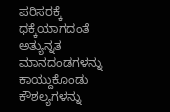ಪರಿಸರಕ್ಕೆ ಧಕ್ಕೆಯಾಗದಂತೆ ಅತ್ಯುನ್ನತ ಮಾನದಂಡಗಳನ್ನು ಕಾಯ್ದುಕೊಂಡು ಕೌಶಲ್ಯಗಳನ್ನು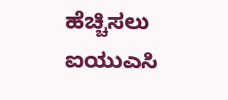ಹೆಚ್ಚಿಸಲು ಐಯುಎಸಿ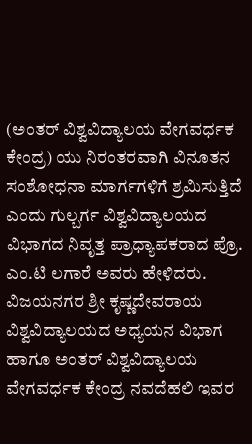(ಅಂತರ್ ವಿಶ್ವವಿದ್ಯಾಲಯ ವೇಗವರ್ಧಕ ಕೇಂದ್ರ) ಯು ನಿರಂತರವಾಗಿ ವಿನೂತನ ಸಂಶೋಧನಾ ಮಾರ್ಗಗಳಿಗೆ ಶ್ರಮಿಸುತ್ತಿದೆ ಎಂದು ಗುಲ್ಬರ್ಗ ವಿಶ್ವವಿದ್ಯಾಲಯದ ವಿಭಾಗದ ನಿವೃತ್ತ ಪ್ರಾಧ್ಯಾಪಕರಾದ ಪ್ರೊ. ಎಂ.ಟಿ ಲಗಾರೆ ಅವರು ಹೇಳಿದರು. ವಿಜಯನಗರ ಶ್ರೀ ಕೃಷ್ಣದೇವರಾಯ ವಿಶ್ವವಿದ್ಯಾಲಯದ ಅಧ್ಯಯನ ವಿಭಾಗ ಹಾಗೂ ಅಂತರ್ ವಿಶ್ವವಿದ್ಯಾಲಯ ವೇಗವರ್ಧಕ ಕೇಂದ್ರ ನವದೆಹಲಿ ಇವರ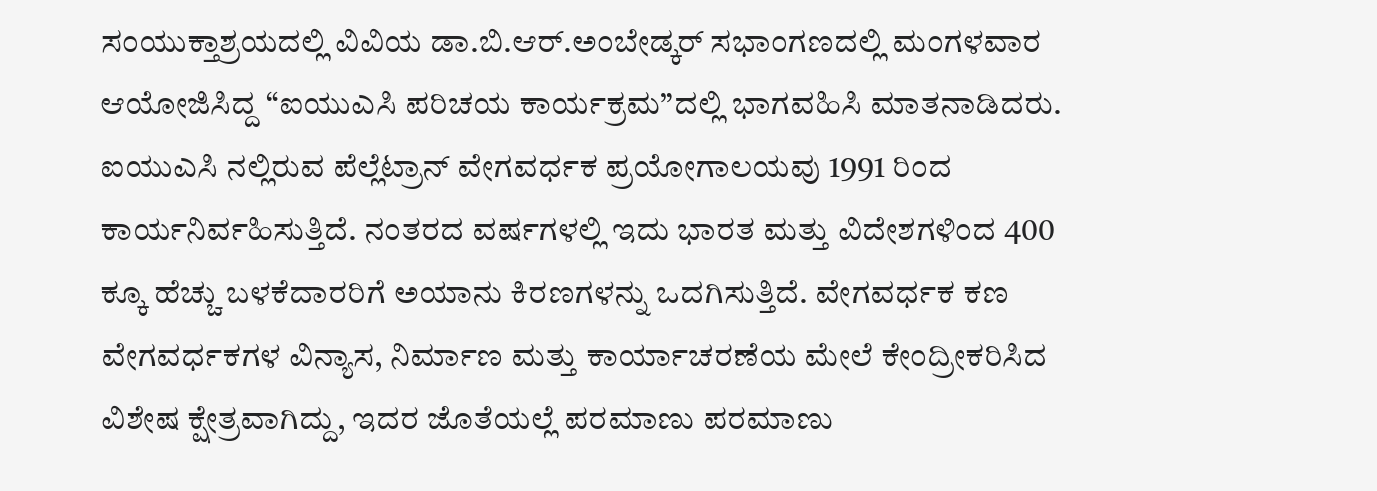ಸಂಯುಕ್ತಾಶ್ರಯದಲ್ಲಿ ವಿವಿಯ ಡಾ.ಬಿ.ಆರ್.ಅಂಬೇಡ್ಕರ್ ಸಭಾಂಗಣದಲ್ಲಿ ಮಂಗಳವಾರ ಆಯೋಜಿಸಿದ್ದ “ಐಯುಎಸಿ ಪರಿಚಯ ಕಾರ್ಯಕ್ರಮ”ದಲ್ಲಿ ಭಾಗವಹಿಸಿ ಮಾತನಾಡಿದರು. ಐಯುಎಸಿ ನಲ್ಲಿರುವ ಪೆಲ್ಲೆಟ್ರಾನ್ ವೇಗವರ್ಧಕ ಪ್ರಯೋಗಾಲಯವು 1991 ರಿಂದ ಕಾರ್ಯನಿರ್ವಹಿಸುತ್ತಿದೆ. ನಂತರದ ವರ್ಷಗಳಲ್ಲಿ ಇದು ಭಾರತ ಮತ್ತು ವಿದೇಶಗಳಿಂದ 400 ಕ್ಕೂ ಹೆಚ್ಚು ಬಳಕೆದಾರರಿಗೆ ಅಯಾನು ಕಿರಣಗಳನ್ನು ಒದಗಿಸುತ್ತಿದೆ. ವೇಗವರ್ಧಕ ಕಣ ವೇಗವರ್ಧಕಗಳ ವಿನ್ಯಾಸ, ನಿರ್ಮಾಣ ಮತ್ತು ಕಾರ್ಯಾಚರಣೆಯ ಮೇಲೆ ಕೇಂದ್ರೀಕರಿಸಿದ ವಿಶೇಷ ಕ್ಷೇತ್ರವಾಗಿದ್ದು, ಇದರ ಜೊತೆಯಲ್ಲೆ ಪರಮಾಣು ಪರಮಾಣು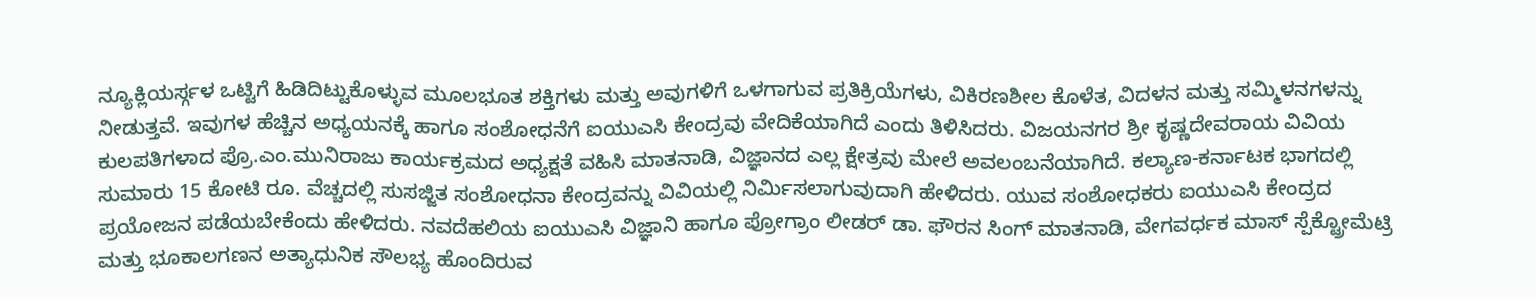ನ್ಯೂಕ್ಲಿಯರ್ಸ್ಗಳ ಒಟ್ಟಿಗೆ ಹಿಡಿದಿಟ್ಟುಕೊಳ್ಳುವ ಮೂಲಭೂತ ಶಕ್ತಿಗಳು ಮತ್ತು ಅವುಗಳಿಗೆ ಒಳಗಾಗುವ ಪ್ರತಿಕ್ರಿಯೆಗಳು, ವಿಕಿರಣಶೀಲ ಕೊಳೆತ, ವಿದಳನ ಮತ್ತು ಸಮ್ಮಿಳನಗಳನ್ನು ನೀಡುತ್ತವೆ. ಇವುಗಳ ಹೆಚ್ಚಿನ ಅಧ್ಯಯನಕ್ಕೆ ಹಾಗೂ ಸಂಶೋಧನೆಗೆ ಐಯುಎಸಿ ಕೇಂದ್ರವು ವೇದಿಕೆಯಾಗಿದೆ ಎಂದು ತಿಳಿಸಿದರು. ವಿಜಯನಗರ ಶ್ರೀ ಕೃಷ್ಣದೇವರಾಯ ವಿವಿಯ ಕುಲಪತಿಗಳಾದ ಪ್ರೊ.ಎಂ.ಮುನಿರಾಜು ಕಾರ್ಯಕ್ರಮದ ಅಧ್ಯಕ್ಷತೆ ವಹಿಸಿ ಮಾತನಾಡಿ, ವಿಜ್ಞಾನದ ಎಲ್ಲ ಕ್ಷೇತ್ರವು ಮೇಲೆ ಅವಲಂಬನೆಯಾಗಿದೆ. ಕಲ್ಯಾಣ-ಕರ್ನಾಟಕ ಭಾಗದಲ್ಲಿ ಸುಮಾರು 15 ಕೋಟಿ ರೂ. ವೆಚ್ಚದಲ್ಲಿ ಸುಸಜ್ಜಿತ ಸಂಶೋಧನಾ ಕೇಂದ್ರವನ್ನು ವಿವಿಯಲ್ಲಿ ನಿರ್ಮಿಸಲಾಗುವುದಾಗಿ ಹೇಳಿದರು. ಯುವ ಸಂಶೋಧಕರು ಐಯುಎಸಿ ಕೇಂದ್ರದ ಪ್ರಯೋಜನ ಪಡೆಯಬೇಕೆಂದು ಹೇಳಿದರು. ನವದೆಹಲಿಯ ಐಯುಎಸಿ ವಿಜ್ಞಾನಿ ಹಾಗೂ ಪ್ರೋಗ್ರಾಂ ಲೀಡರ್ ಡಾ. ಫೌರನ ಸಿಂಗ್ ಮಾತನಾಡಿ, ವೇಗವರ್ಧಕ ಮಾಸ್ ಸ್ಪೆಕ್ಟ್ರೋಮೆಟ್ರಿ ಮತ್ತು ಭೂಕಾಲಗಣನ ಅತ್ಯಾಧುನಿಕ ಸೌಲಭ್ಯ ಹೊಂದಿರುವ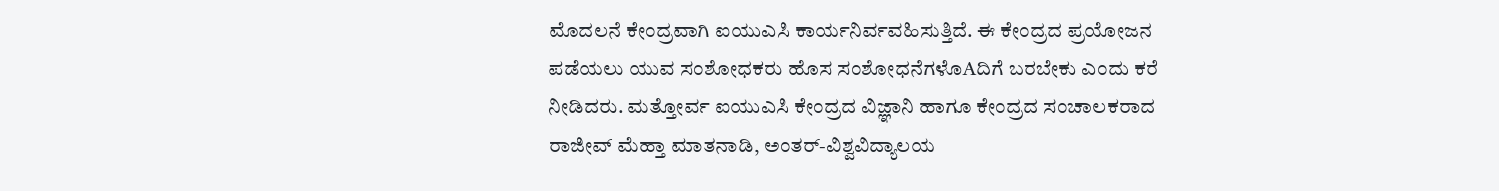ಮೊದಲನೆ ಕೇಂದ್ರವಾಗಿ ಐಯುಎಸಿ ಕಾರ್ಯನಿರ್ವವಹಿಸುತ್ತಿದೆ. ಈ ಕೇಂದ್ರದ ಪ್ರಯೋಜನ ಪಡೆಯಲು ಯುವ ಸಂಶೋಧಕರು ಹೊಸ ಸಂಶೋಧನೆಗಳೊAದಿಗೆ ಬರಬೇಕು ಎಂದು ಕರೆ ನೀಡಿದರು. ಮತ್ತೋರ್ವ ಐಯುಎಸಿ ಕೇಂದ್ರದ ವಿಜ್ಞಾನಿ ಹಾಗೂ ಕೇಂದ್ರದ ಸಂಚಾಲಕರಾದ ರಾಜೀವ್ ಮೆಹ್ತಾ ಮಾತನಾಡಿ, ಅಂತರ್-ವಿಶ್ವವಿದ್ಯಾಲಯ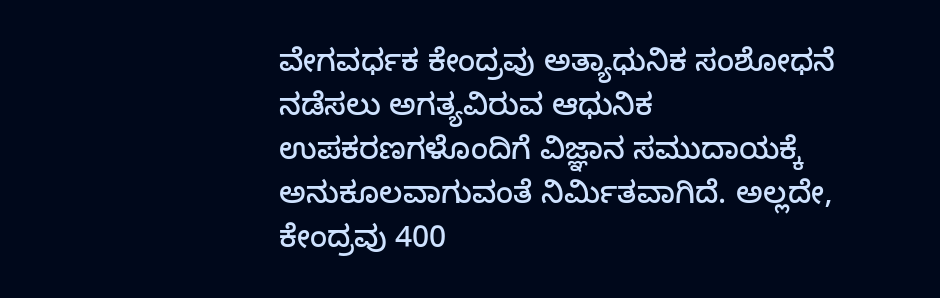ವೇಗವರ್ಧಕ ಕೇಂದ್ರವು ಅತ್ಯಾಧುನಿಕ ಸಂಶೋಧನೆ ನಡೆಸಲು ಅಗತ್ಯವಿರುವ ಆಧುನಿಕ ಉಪಕರಣಗಳೊಂದಿಗೆ ವಿಜ್ಞಾನ ಸಮುದಾಯಕ್ಕೆ ಅನುಕೂಲವಾಗುವಂತೆ ನಿರ್ಮಿತವಾಗಿದೆ. ಅಲ್ಲದೇ, ಕೇಂದ್ರವು 400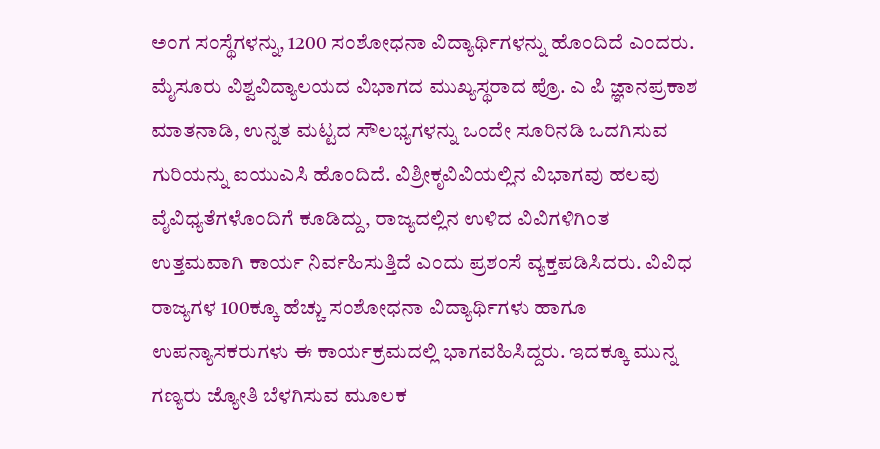ಅಂಗ ಸಂಸ್ಥೆಗಳನ್ನು, 1200 ಸಂಶೋಧನಾ ವಿದ್ಯಾರ್ಥಿಗಳನ್ನು ಹೊಂದಿದೆ ಎಂದರು. ಮೈಸೂರು ವಿಶ್ವವಿದ್ಯಾಲಯದ ವಿಭಾಗದ ಮುಖ್ಯಸ್ಥರಾದ ಪ್ರೊ. ಎ ಪಿ ಜ್ಞಾನಪ್ರಕಾಶ ಮಾತನಾಡಿ, ಉನ್ನತ ಮಟ್ಟದ ಸೌಲಭ್ಯಗಳನ್ನು ಒಂದೇ ಸೂರಿನಡಿ ಒದಗಿಸುವ ಗುರಿಯನ್ನು ಐಯುಎಸಿ ಹೊಂದಿದೆ. ವಿಶ್ರೀಕೃವಿವಿಯಲ್ಲಿನ ವಿಭಾಗವು ಹಲವು ವೈವಿಧ್ಯತೆಗಳೊಂದಿಗೆ ಕೂಡಿದ್ದು, ರಾಜ್ಯದಲ್ಲಿನ ಉಳಿದ ವಿವಿಗಳಿಗಿಂತ ಉತ್ತಮವಾಗಿ ಕಾರ್ಯ ನಿರ್ವಹಿಸುತ್ತಿದೆ ಎಂದು ಪ್ರಶಂಸೆ ವ್ಯಕ್ತಪಡಿಸಿದರು. ವಿವಿಧ ರಾಜ್ಯಗಳ 100ಕ್ಕೂ ಹೆಚ್ಚು ಸಂಶೋಧನಾ ವಿದ್ಯಾರ್ಥಿಗಳು ಹಾಗೂ ಉಪನ್ಯಾಸಕರುಗಳು ಈ ಕಾರ್ಯಕ್ರಮದಲ್ಲಿ ಭಾಗವಹಿಸಿದ್ದರು. ಇದಕ್ಕೂ ಮುನ್ನ ಗಣ್ಯರು ಜ್ಯೋತಿ ಬೆಳಗಿಸುವ ಮೂಲಕ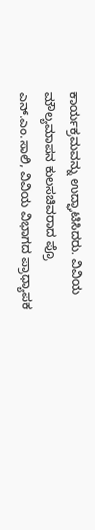ಕಾರ್ಯಕ್ರಮವನ್ನು ಉದ್ಘಾಟಿಸಿದರು. ವಿವಿಯ ಮೌಲ್ಯಮಾಪನ ಕುಲಸಚಿವರಾದ ಪ್ರೊ ಎನ್.ಎಂ.ಸಾಲಿ, ವಿವಿಯ ವಿಭಾಗದ ಪ್ರಾಧ್ಯಾಪಕ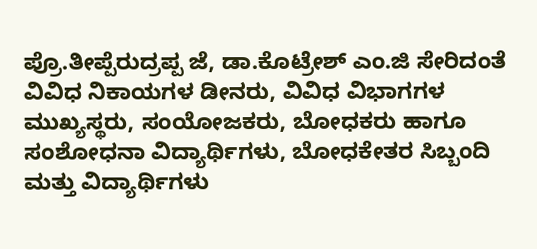ಪ್ರೊ.ತೀಪ್ಪೆರುದ್ರಪ್ಪ ಜೆ, ಡಾ.ಕೊಟ್ರೇಶ್ ಎಂ.ಜಿ ಸೇರಿದಂತೆ ವಿವಿಧ ನಿಕಾಯಗಳ ಡೀನರು, ವಿವಿಧ ವಿಭಾಗಗಳ ಮುಖ್ಯಸ್ಥರು, ಸಂಯೋಜಕರು, ಬೋಧಕರು ಹಾಗೂ ಸಂಶೋಧನಾ ವಿದ್ಯಾರ್ಥಿಗಳು, ಬೋಧಕೇತರ ಸಿಬ್ಬಂದಿ ಮತ್ತು ವಿದ್ಯಾರ್ಥಿಗಳು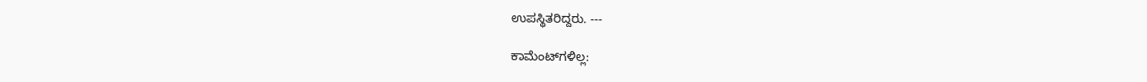ಉಪಸ್ಥಿತರಿದ್ದರು. ---

ಕಾಮೆಂಟ್‌ಗಳಿಲ್ಲ: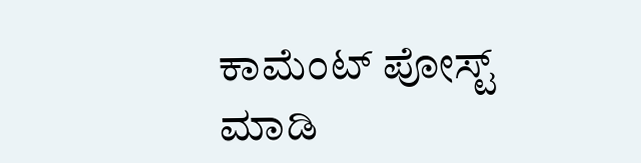ಕಾಮೆಂಟ್‌‌ ಪೋಸ್ಟ್‌ ಮಾಡಿ